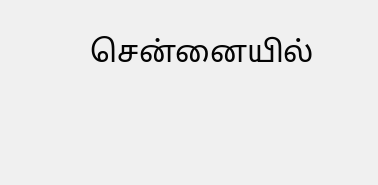சென்னையில்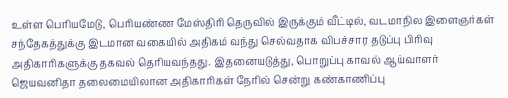உள்ள பெரியமேடு, பெரியண்ண மேஸ்திரி தெருவில் இருக்கும் வீட்டில், வடமாநில இளைஞர்கள் சந்தேகத்துக்கு இடமான வகையில் அதிகம் வந்து செல்வதாக விபச்சார தடுப்பு பிரிவு அதிகாரிகளுக்கு தகவல் தெரியவந்தது. இதனையடுத்து, பொறுப்பு காவல் ஆய்வாளர் ஜெயவனிதா தலைமையிலான அதிகாரிகள் நேரில் சென்று கண்காணிப்பு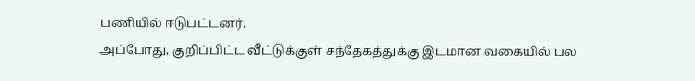பணியில் ஈடுபட்டனர்.
அப்போது, குறிப்பிட்ட வீட்டுக்குள் சந்தேகத்துக்கு இடமான வகையில் பல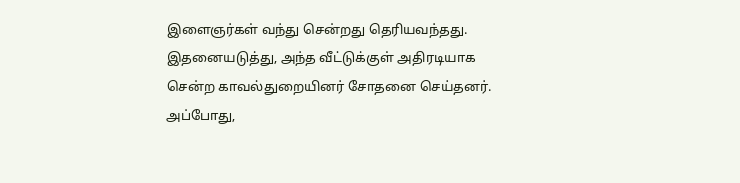இளைஞர்கள் வந்து சென்றது தெரியவந்தது. இதனையடுத்து, அந்த வீட்டுக்குள் அதிரடியாக சென்ற காவல்துறையினர் சோதனை செய்தனர். அப்போது,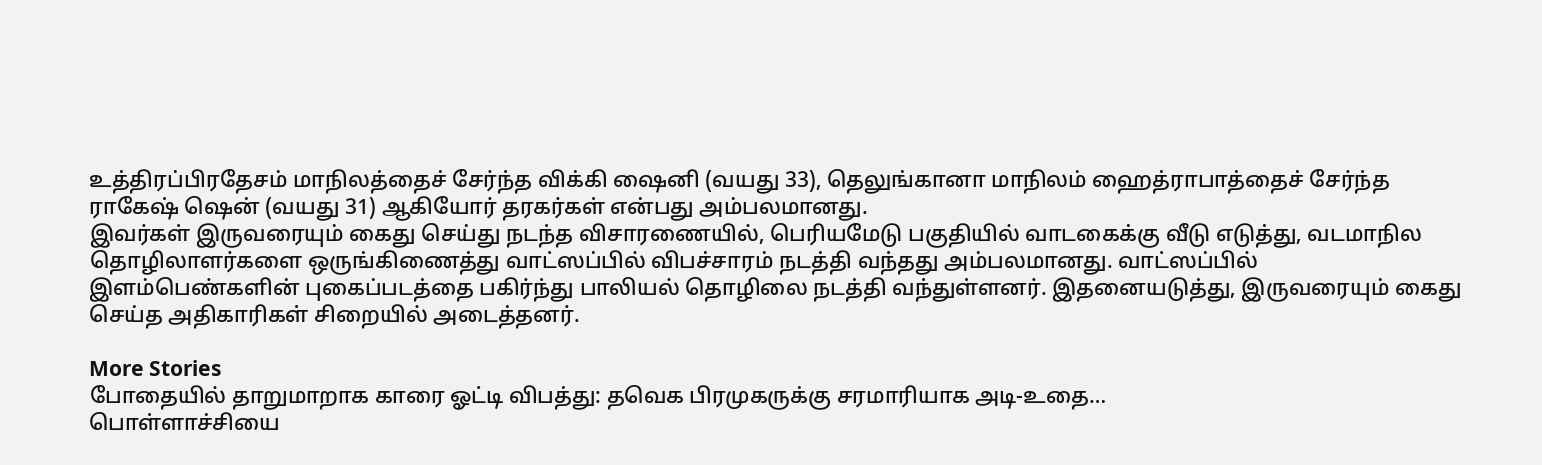உத்திரப்பிரதேசம் மாநிலத்தைச் சேர்ந்த விக்கி ஷைனி (வயது 33), தெலுங்கானா மாநிலம் ஹைத்ராபாத்தைச் சேர்ந்த ராகேஷ் ஷென் (வயது 31) ஆகியோர் தரகர்கள் என்பது அம்பலமானது.
இவர்கள் இருவரையும் கைது செய்து நடந்த விசாரணையில், பெரியமேடு பகுதியில் வாடகைக்கு வீடு எடுத்து, வடமாநில தொழிலாளர்களை ஒருங்கிணைத்து வாட்ஸப்பில் விபச்சாரம் நடத்தி வந்தது அம்பலமானது. வாட்ஸப்பில் இளம்பெண்களின் புகைப்படத்தை பகிர்ந்து பாலியல் தொழிலை நடத்தி வந்துள்ளனர். இதனையடுத்து, இருவரையும் கைது செய்த அதிகாரிகள் சிறையில் அடைத்தனர்.

More Stories
போதையில் தாறுமாறாக காரை ஓட்டி விபத்து: தவெக பிரமுகருக்கு சரமாரியாக அடி-உதை…
பொள்ளாச்சியை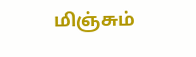மிஞ்சும்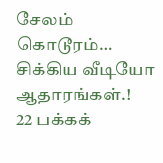சேலம் கொடூரம்… சிக்கிய வீடியோ ஆதாரங்கள்.!
22 பக்கக்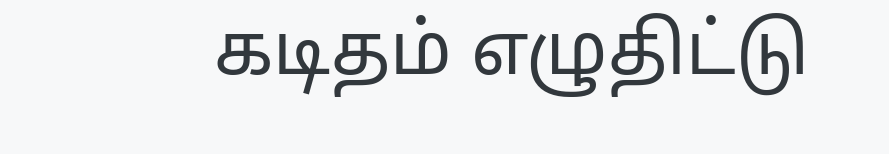கடிதம் எழுதிட்டு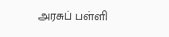அரசுப் பள்ளி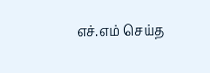எச்.எம் செய்த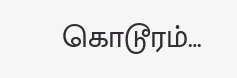கொடூரம்…